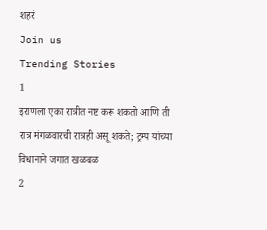शहरं
Join us
Trending Stories
1
इराणला एका रात्रीत नष्ट करू शकतो आणि ती रात्र मंगळवारची रात्रही असू शकते; ट्रम्प यांच्या विधानाने जगात खळबळ
2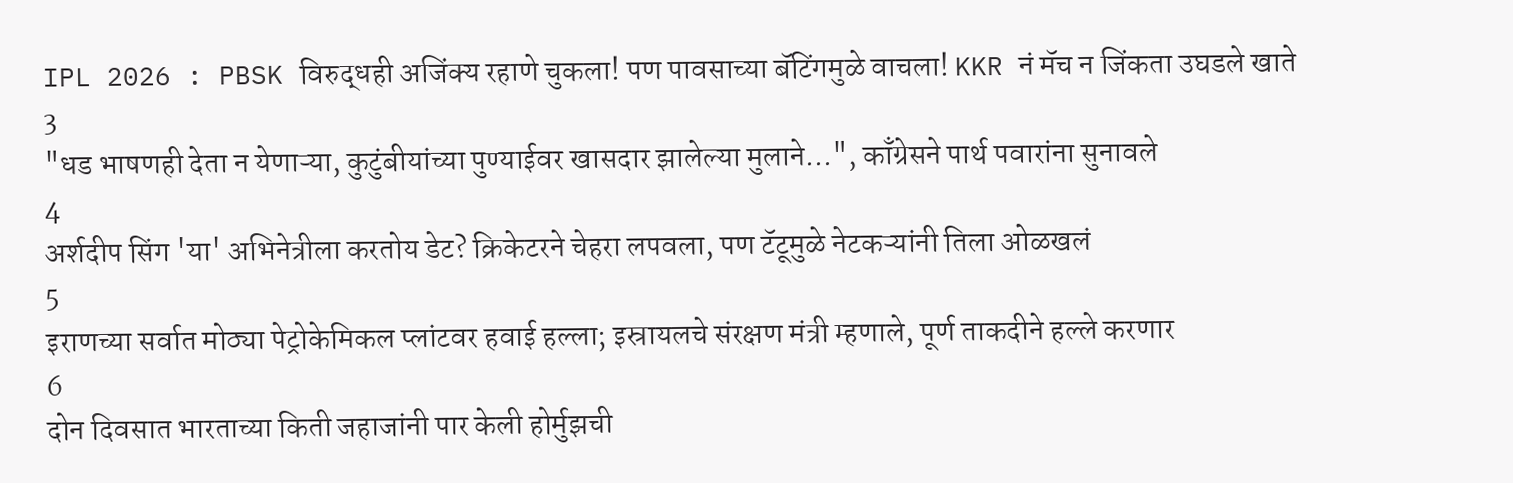IPL 2026 : PBSK विरुद्धही अजिंक्य रहाणे चुकला! पण पावसाच्या बॅटिंगमुळे वाचला! KKR नं मॅच न जिंकता उघडले खाते
3
"धड भाषणही देता न येणाऱ्या, कुटुंबीयांच्या पुण्याईवर खासदार झालेल्या मुलाने...", काँग्रेसने पार्थ पवारांना सुनावले
4
अर्शदीप सिंग 'या' अभिनेत्रीला करतोय डेट? क्रिकेटरने चेहरा लपवला, पण टॅटूमुळे नेटकऱ्यांनी तिला ओळखलं
5
इराणच्या सर्वात मोठ्या पेट्रोकेमिकल प्लांटवर हवाई हल्ला; इस्रायलचे संरक्षण मंत्री म्हणाले, पूर्ण ताकदीने हल्ले करणार
6
दोन दिवसात भारताच्या किती जहाजांनी पार केली होर्मुझची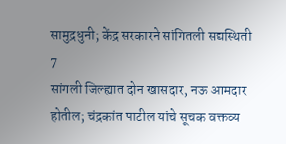सामुद्रधुनी; केंद्र सरकारने सांगितली सद्यस्थिती
7
सांगली जिल्ह्यात दोन खासदार, नऊ आमदार होतील; चंद्रकांत पाटील यांचे सूचक वक्तव्य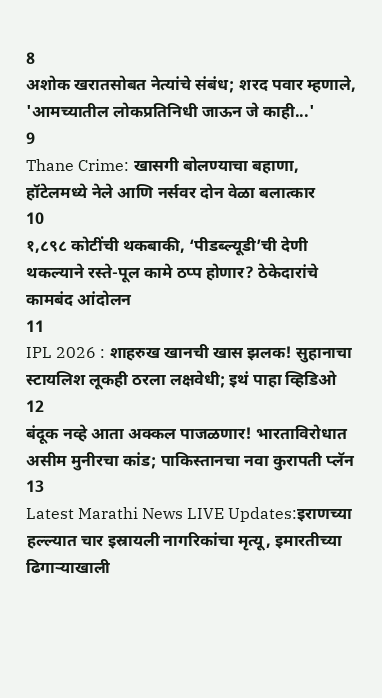8
अशोक खरातसोबत नेत्यांचे संबंध; शरद पवार म्हणाले, 'आमच्यातील लोकप्रतिनिधी जाऊन जे काही...'
9
Thane Crime: खासगी बोलण्याचा बहाणा, हॉटेलमध्ये नेले आणि नर्सवर दोन वेळा बलात्कार
10
१,८९८ कोटींची थकबाकी, ‘पीडब्ल्यूडी’ची देणी थकल्याने रस्ते-पूल कामे ठप्प होणार? ठेकेदारांचे कामबंद आंदोलन
11
IPL 2026 : शाहरुख खानची खास झलक! सुहानाचा स्टायलिश लूकही ठरला लक्षवेधी; इथं पाहा व्हिडिओ
12
बंदूक नव्हे आता अक्कल पाजळणार! भारताविरोधात असीम मुनीरचा कांड; पाकिस्तानचा नवा कुरापती प्लॅन
13
Latest Marathi News LIVE Updates:इराणच्या हल्ल्यात चार इस्रायली नागरिकांचा मृत्यू, इमारतीच्या ढिगाऱ्याखाली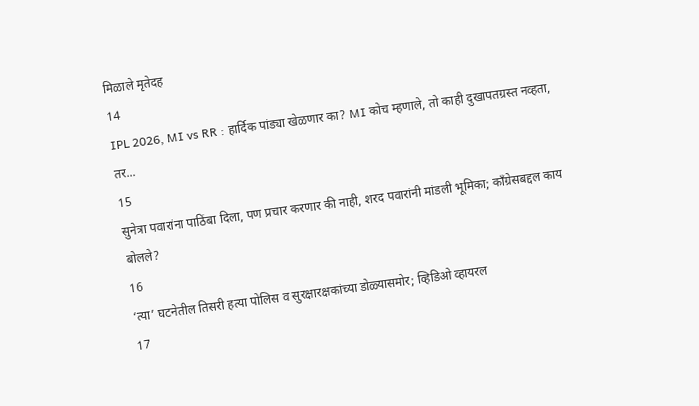मिळाले मृतेदह
14
IPL 2026, MI vs RR : हार्दिक पांड्या खेळणार का? MI कोच म्हणाले, तो काही दुखापतग्रस्त नव्हता, तर...
15
सुनेत्रा पवारांना पाठिंबा दिला, पण प्रचार करणार की नाही, शरद पवारांनी मांडली भूमिका; काँग्रेसबद्दल काय बोलले?
16
‘त्या’ घटनेतील तिसरी हत्या पोलिस व सुरक्षारक्षकांच्या डोळ्यासमोर; व्हिडिओ व्हायरल
17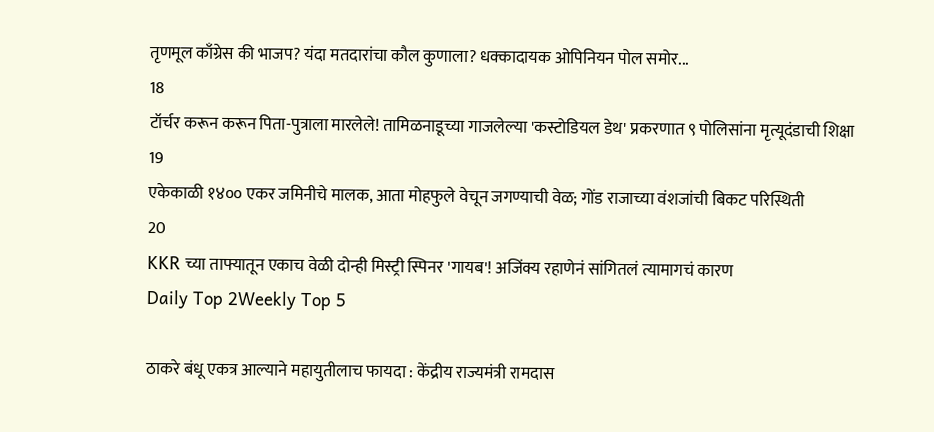तृणमूल काँग्रेस की भाजप? यंदा मतदारांचा कौल कुणाला? धक्कादायक ओपिनियन पोल समोर...
18
टॉर्चर करून करून पिता-पुत्राला मारलेले! तामिळनाडूच्या गाजलेल्या 'कस्टोडियल डेथ' प्रकरणात ९ पोलिसांना मृत्यूदंडाची शिक्षा
19
एकेकाळी १४०० एकर जमिनीचे मालक, आता मोहफुले वेचून जगण्याची वेळ; गोंड राजाच्या वंशजांची बिकट परिस्थिती
20
KKR च्या ताफ्यातून एकाच वेळी दोन्ही मिस्ट्री स्पिनर 'गायब'! अजिंक्य रहाणेनं सांगितलं त्यामागचं कारण
Daily Top 2Weekly Top 5

ठाकरे बंधू एकत्र आल्याने महायुतीलाच फायदा : केंद्रीय राज्यमंत्री रामदास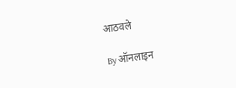आठवले

By ऑनलाइन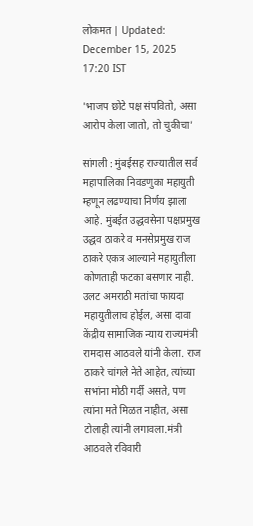लोकमत | Updated: December 15, 2025 17:20 IST

'भाजप छोटे पक्ष संपवितो, असा आरोप केला जातो, तो चुकीचा'

सांगली : मुंबईसह राज्यातील सर्व महापालिका निवडणुका महायुती म्हणून लढण्याचा निर्णय झाला आहे. मुंबईत उद्धवसेना पक्षप्रमुख उद्धव ठाकरे व मनसेप्रमुख राज ठाकरे एकत्र आल्याने महायुतीला कोणताही फटका बसणार नाही. उलट अमराठी मतांचा फायदा महायुतीलाच होईल, असा दावा केंद्रीय सामाजिक न्याय राज्यमंत्री रामदास आठवले यांनी केला. राज ठाकरे चांगले नेते आहेत, त्यांच्या सभांना मोठी गर्दी असते, पण त्यांना मते मिळत नाहीत, असा टोलाही त्यांनी लगावला.मंत्री आठवले रविवारी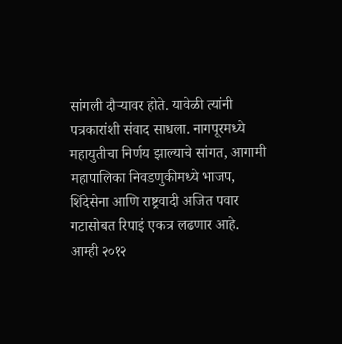सांगली दौऱ्यावर होते. यावेळी त्यांनी पत्रकारांशी संवाद साधला. नागपूरमध्ये महायुतीचा निर्णय झाल्याचे सांगत, आगामी महापालिका निवडणुकीमध्ये भाजप, शिंदेसेना आणि राष्ट्रवादी अजित पवार गटासोबत रिपाइं एकत्र लढणार आहे. आम्ही २०१२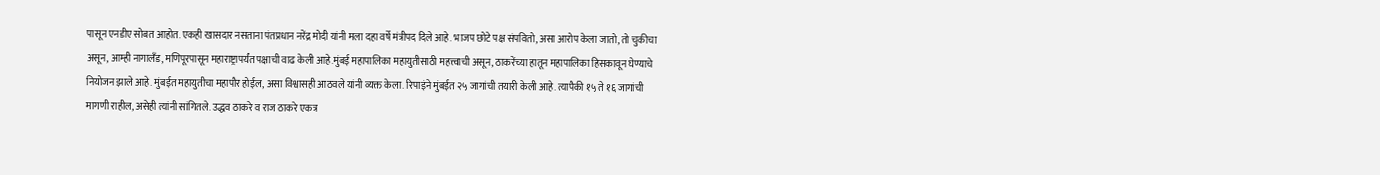पासून एनडीए सोबत आहोत. एकही खासदार नसताना पंतप्रधान नरेंद्र मोदी यांनी मला दहा वर्षे मंत्रीपद दिले आहे. भाजप छोटे पक्ष संपवितो, असा आरोप केला जातो, तो चुकीचा असून, आम्ही नागालँड, मणिपूरपासून महाराष्ट्रापर्यंत पक्षाची वाढ केली आहे.मुंबई महापालिका महायुतीसाठी महत्त्वाची असून, ठाकरेंच्या हातून महापालिका हिसकावून घेण्याचे नियोजन झाले आहे. मुंबईत महायुतीचा महापौर होईल, असा विश्वासही आठवले यांनी व्यक्त केला. रिपाइंने मुंबईत २५ जागांची तयारी केली आहे. त्यापैकी १५ ते १६ जागांची मागणी राहील, असेही त्यांनी सांगितले. उद्धव ठाकरे व राज ठाकरे एकत्र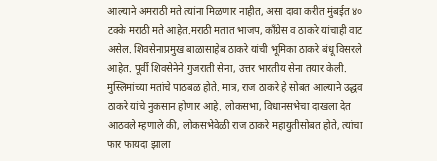आल्याने अमराठी मते त्यांना मिळणार नाहीत, असा दावा करीत मुंबईत ४० टक्के मराठी मते आहेत.मराठी मतात भाजप, काँग्रेस व ठाकरे यांचाही वाट असेल. शिवसेनाप्रमुख बाळासाहेब ठाकरे यांची भूमिका ठाकरे बंधू विसरले आहेत. पूर्वी शिवसेनेने गुजराती सेना, उत्तर भारतीय सेना तयार केली. मुस्लिमांच्या मतांचे पाठबळ होते. मात्र, राज ठाकरे हे सोबत आल्याने उद्धव ठाकरे यांचे नुकसान होणार आहे. लोकसभा, विधानसभेचा दाखला देत आठवले म्हणाले की, लोकसभेवेळी राज ठाकरे महायुतीसोबत होते, त्यांचा फार फायदा झाला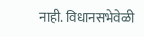नाही. विधानसभेवेळी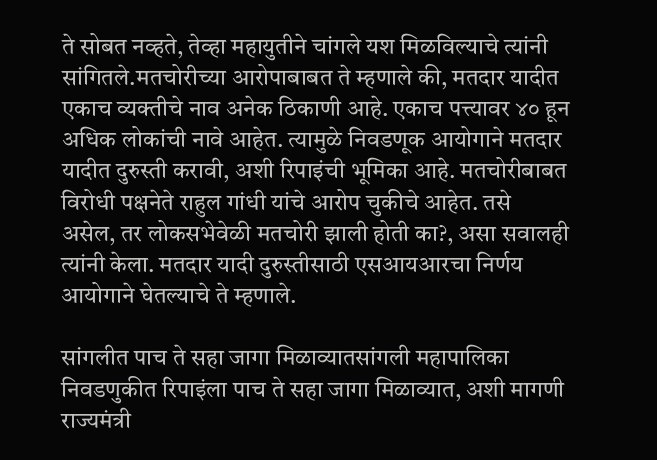ते सोबत नव्हते, तेव्हा महायुतीने चांगले यश मिळविल्याचे त्यांनी सांगितले.मतचोरीच्या आरोपाबाबत ते म्हणाले की, मतदार यादीत एकाच व्यक्तीचे नाव अनेक ठिकाणी आहे. एकाच पत्त्यावर ४० हून अधिक लोकांची नावे आहेत. त्यामुळे निवडणूक आयोगाने मतदार यादीत दुरुस्ती करावी, अशी रिपाइंची भूमिका आहे. मतचोरीबाबत विरोधी पक्षनेते राहुल गांधी यांचे आरोप चुकीचे आहेत. तसे असेल, तर लोकसभेवेळी मतचोरी झाली होती का?, असा सवालही त्यांनी केला. मतदार यादी दुरुस्तीसाठी एसआयआरचा निर्णय आयोगाने घेतल्याचे ते म्हणाले.

सांगलीत पाच ते सहा जागा मिळाव्यातसांगली महापालिका निवडणुकीत रिपाइंला पाच ते सहा जागा मिळाव्यात, अशी मागणी राज्यमंत्री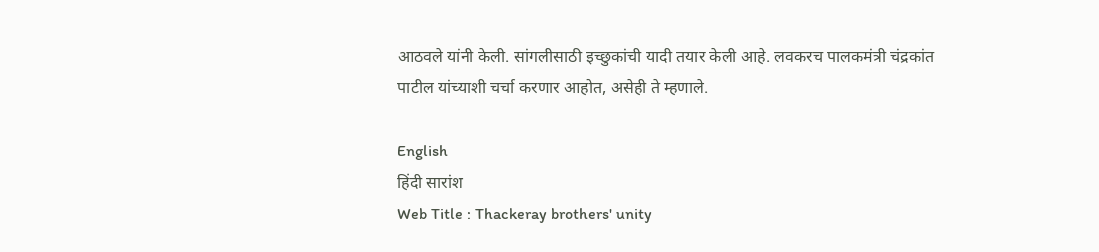आठवले यांनी केली. सांगलीसाठी इच्छुकांची यादी तयार केली आहे. लवकरच पालकमंत्री चंद्रकांत पाटील यांच्याशी चर्चा करणार आहोत, असेही ते म्हणाले.

English
हिंदी सारांश
Web Title : Thackeray brothers' unity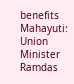benefits Mahayuti: Union Minister Ramdas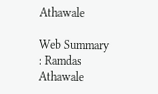Athawale

Web Summary : Ramdas Athawale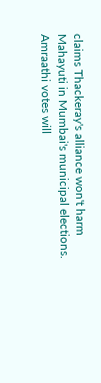claims Thackeray's alliance won't harm Mahayuti in Mumbai's municipal elections. Amraathi votes will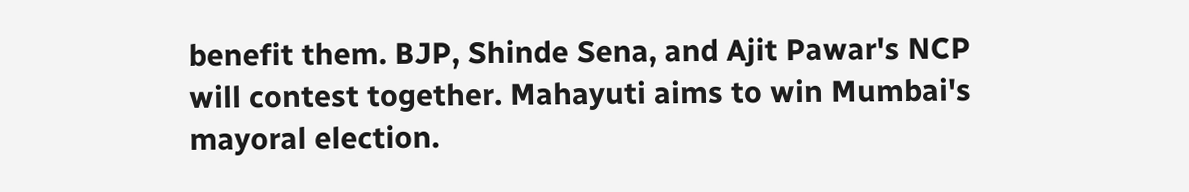benefit them. BJP, Shinde Sena, and Ajit Pawar's NCP will contest together. Mahayuti aims to win Mumbai's mayoral election.